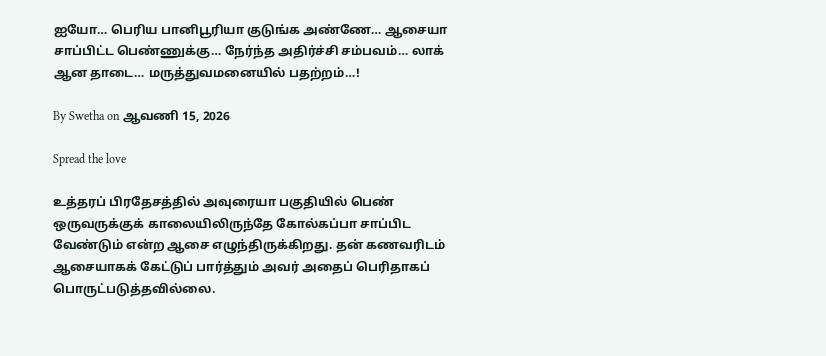ஐயோ… பெரிய பானிபூரியா குடுங்க அண்ணே… ஆசையா சாப்பிட்ட பெண்ணுக்கு… நேர்ந்த அதிர்ச்சி சம்பவம்… லாக் ஆன தாடை… மருத்துவமனையில் பதற்றம்…!

By Swetha on ஆவணி 15, 2026

Spread the love

உத்தரப் பிரதேசத்தில் அவுரையா பகுதியில் பெண் ஒருவருக்குக் காலையிலிருந்தே கோல்கப்பா சாப்பிட வேண்டும் என்ற ஆசை எழுந்திருக்கிறது. தன் கணவரிடம் ஆசையாகக் கேட்டுப் பார்த்தும் அவர் அதைப் பெரிதாகப் பொருட்படுத்தவில்லை.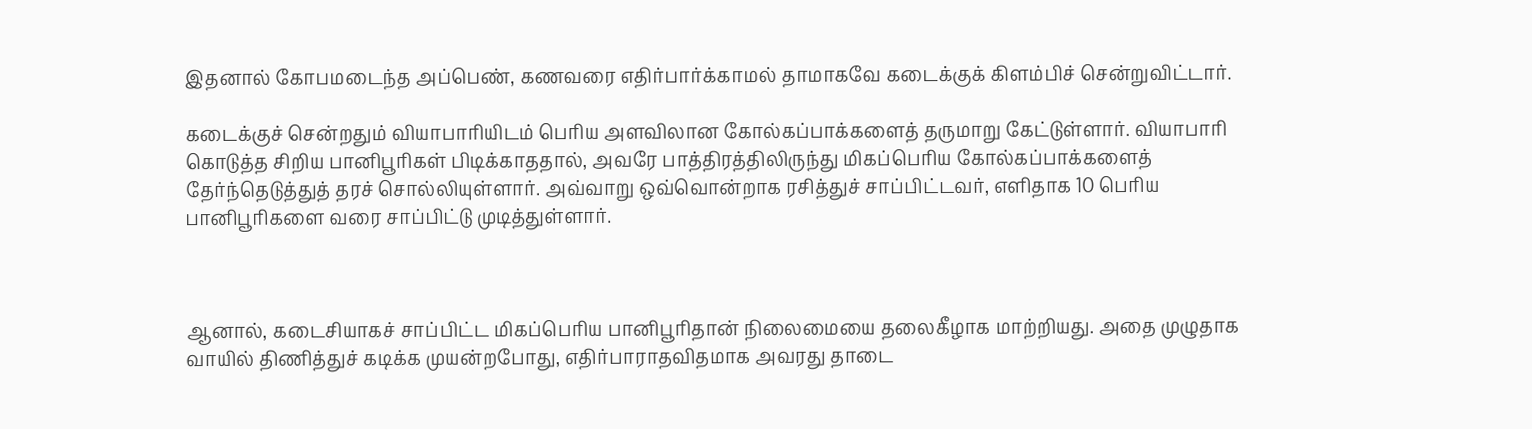இதனால் கோபமடைந்த அப்பெண், கணவரை எதிர்பார்க்காமல் தாமாகவே கடைக்குக் கிளம்பிச் சென்றுவிட்டார்.

கடைக்குச் சென்றதும் வியாபாரியிடம் பெரிய அளவிலான கோல்கப்பாக்களைத் தருமாறு கேட்டுள்ளார். வியாபாரி கொடுத்த சிறிய பானிபூரிகள் பிடிக்காததால், அவரே பாத்திரத்திலிருந்து மிகப்பெரிய கோல்கப்பாக்களைத் தேர்ந்தெடுத்துத் தரச் சொல்லியுள்ளார். அவ்வாறு ஒவ்வொன்றாக ரசித்துச் சாப்பிட்டவர், எளிதாக 10 பெரிய பானிபூரிகளை வரை சாப்பிட்டு முடித்துள்ளார்.



ஆனால், கடைசியாகச் சாப்பிட்ட மிகப்பெரிய பானிபூரிதான் நிலைமையை தலைகீழாக மாற்றியது. அதை முழுதாக வாயில் திணித்துச் கடிக்க முயன்றபோது, எதிர்பாராதவிதமாக அவரது தாடை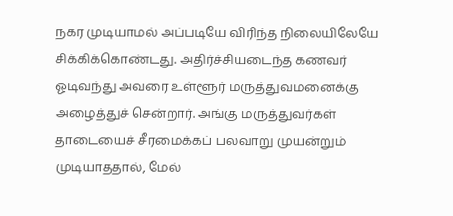நகர முடியாமல் அப்படியே விரிந்த நிலையிலேயே சிக்கிக்கொண்டது. அதிர்ச்சியடைந்த கணவர் ஓடிவந்து அவரை உள்ளூர் மருத்துவமனைக்கு அழைத்துச் சென்றார். அங்கு மருத்துவர்கள் தாடையைச் சீரமைக்கப் பலவாறு முயன்றும் முடியாததால், மேல்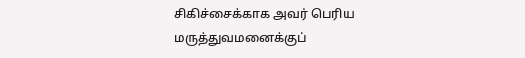சிகிச்சைக்காக அவர் பெரிய மருத்துவமனைக்குப்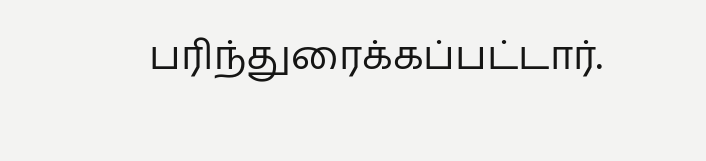பரிந்துரைக்கப்பட்டார்.